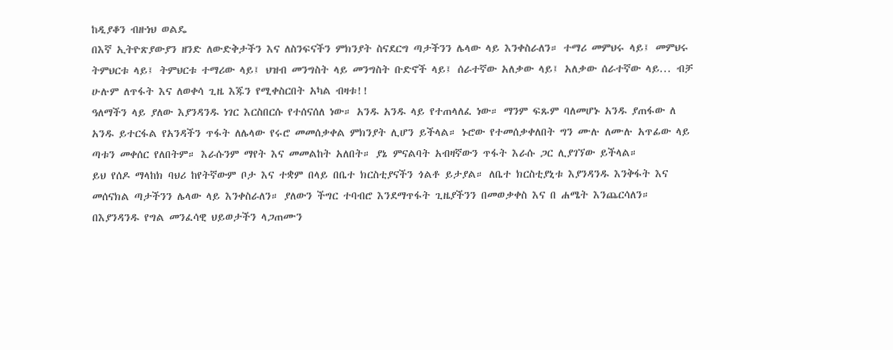ከዲያቆን ብዙነህ ወልዴ
በእኛ ኢትዮጽያውያን ዘንድ ለውድቅታችን እና ለስንፍናችን ምክንያት ስናደርግ ጣታችንን ሌላው ላይ እንቀስራለን። ተማሪ መምህሩ ላይ፤ መምህሩ ትምህርቱ ላይ፤ ትምህርቱ ተማሪው ላይ፤ ህዝብ መንግስት ላይ መንግስት ቡድኖች ላይ፤ ሰራተኛው አለቃው ላይ፤ አለቃው ሰራተኛው ላይ... ብቻ ሁሉም ለጥፋት እና ለወቀሳ ጊዜ እጁን የሚቀስርበት አካል ብዛቱ!!
ዓለማችን ላይ ያለው እያንዳንዱ ነገር እርስበርሱ የተሰናሰለ ነው። አንዱ አንዱ ላይ የተጠላለፈ ነው። ማንም ፍጹም ባለመሆኑ አንዱ ያጠፋው ለ አንዱ ይተርፋል የአንዳችን ጥፋት ለሌላው የሩሮ መመሰቃቀል ምክንያት ሊሆን ይችላል። ኑሮው የተመሰቃቀለበት ግን ሙሉ ለሙሉ አጥፊው ላይ ጣቱን መቀሰር የለበትም። እራሱንም ማየት እና መመልከት አለበት። ያኔ ምናልባት አብዛኛውን ጥፋት እራሱ ጋር ሊያገኘው ይችላል።
ይህ የሰዶ ማላከክ ባህሪ ከየትኛውም ቦታ እና ተቋም በላይ በቤተ ክርስቲያናችን ጎልቶ ይታያል። ለቤተ ክርስቲያኒቱ እያንዳንዱ እንቅፋት እና መሰናክል ጣታችንን ሌላው ላይ እንቀስራለን። ያለውን ችግር ተባብሮ እንደማጥፋት ጊዜያችንን በመወቃቀስ እና በ ሐሜት እንጨርሳለን። በእያንዳንዱ የግል መንፈሳዊ ህይወታችን ላጋጠሙን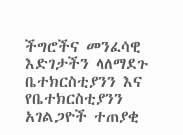ችግሮችና መንፈሳዊ እድገታችን ላለማደጉ ቤተክርስቲያንን እና የቤተክርስቲያንን አገልጋዮች ተጠያቂ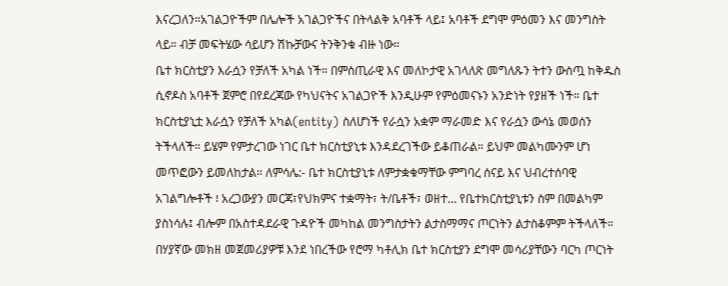እናረጋለን።አገልጋዮችም በሌሎች አገልጋዮችና በትላልቅ አባቶች ላይ፤ አባቶች ደግሞ ምዕመን እና መንግስት ላይ። ብቻ መፍትሄው ሳይሆን ሽኩቻውና ትንቅንቁ ብዙ ነው።
ቤተ ክርስቲያን እራሷን የቻለች አካል ነች። በምስጢራዊ እና መለኮታዊ አገላለጽ መግለጹን ትተን ውስጧ ከቅዱስ ሲኖዶስ አባቶች ጀምሮ በየደረጃው የካህናትና አገልጋዮች እንዲሁም የምዕመናኑን አንድነት የያዘች ነች። ቤተ ክርስቲያኒቷ እራሷን የቻለች አካል(entity) ስለሆነች የራሷን አቋም ማራመድ እና የራሷን ውሳኔ መወሰን ትችላለች። ይሄም የምታረገው ነገር ቤተ ክርስቲያኒቱ እንዳደረገችው ይቆጠራል። ይህም መልካሙንም ሆነ መጥፎውን ይመለከታል። ለምሳሌ:- ቤተ ክርስቲያኒቱ ለምታቋቁማቸው ምግባረ ሰናይ እና ህብረተሰባዊ አገልግሎቶች ፧ አረጋውያን መርጃ፣የህክምና ተቋማት፣ ት/ቤቶች፣ ወዘተ… የቤተክርስቲያኒቱን ስም በመልካም ያስነሳሉ፤ ብሎም በአስተዳደራዊ ጉዳዮች መካከል መንግስታትን ልታስማማና ጦርነትን ልታስቆምም ትችላለች። በሃያኛው መክዘ መጀመሪያዎቹ እንደ ነበረችው የሮማ ካቶሊክ ቤተ ክርስቲያን ደግሞ መሳሪያቸውን ባርካ ጦርነት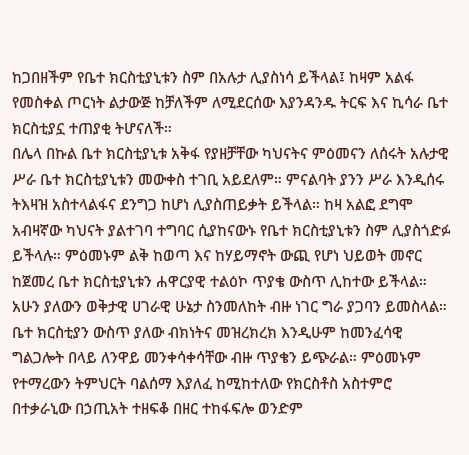ከጋበዘችም የቤተ ክርስቲያኒቱን ስም በአሉታ ሊያስነሳ ይችላል፤ ከዛም አልፋ የመስቀል ጦርነት ልታውጅ ከቻለችም ለሚደርሰው እያንዳንዱ ትርፍ እና ኪሳራ ቤተ ክርስቲያኗ ተጠያቂ ትሆናለች።
በሌላ በኩል ቤተ ክርስቲያኒቱ አቅፋ የያዘቻቸው ካህናትና ምዕመናን ለሰሩት አሉታዊ ሥራ ቤተ ክርስቲያኒቱን መውቀስ ተገቢ አይደለም። ምናልባት ያንን ሥራ እንዲሰሩ ትእዛዝ አስተላልፋና ደንግጋ ከሆነ ሊያስጠይቃት ይችላል። ከዛ አልፎ ደግሞ አብዛኛው ካህናት ያልተገባ ተግባር ሲያከናውኑ የቤተ ክርስቲያኒቱን ስም ሊያስጎድፉ ይችላሉ። ምዕመኑም ልቅ ከወጣ እና ከሃይማኖት ውጪ የሆነ ህይወት መኖር ከጀመረ ቤተ ክርስቲያኒቱን ሐዋርያዊ ተልዕኮ ጥያቄ ውስጥ ሊከተው ይችላል።
አሁን ያለውን ወቅታዊ ሀገራዊ ሁኔታ ስንመለከት ብዙ ነገር ግራ ያጋባን ይመስላል። ቤተ ክርስቲያን ውስጥ ያለው ብክነትና መዝረክረክ እንዲሁም ከመንፈሳዊ ግልጋሎት በላይ ለንዋይ መንቀሳቀሳቸው ብዙ ጥያቄን ይጭራል። ምዕመኑም የተማረውን ትምህርት ባልሰማ እያለፈ ከሚከተለው የክርስቶስ አስተምሮ በተቃራኒው በኃጢአት ተዘፍቆ በዘር ተከፋፍሎ ወንድም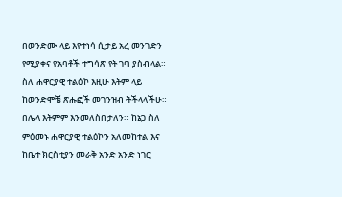በወንድሙ ላይ እየተነሳ ሲታይ አረ መንገድን የሚያቀና የአባቶች ተግሳጽ የት ገባ ያስብላል።
ስለ ሐዋርያዊ ተልዕኮ እዚሁ እትም ላይ ከወንድሞቼ ጽሑፎች መገንዝብ ትችላላችሁ። በሌላ እትምም እንመለስበታለን። ከኔጋ ስለ ምዕመኑ ሐዋርያዊ ተልዕኮን አለመከተል እና ከቤተ ክርስቲያን መራቅ አንድ አንድ ነገር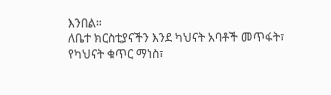እንበል።
ለቤተ ክርስቲያናችን እንደ ካህናት አባቶች መጥፋት፣ የካህናት ቁጥር ማነስ፣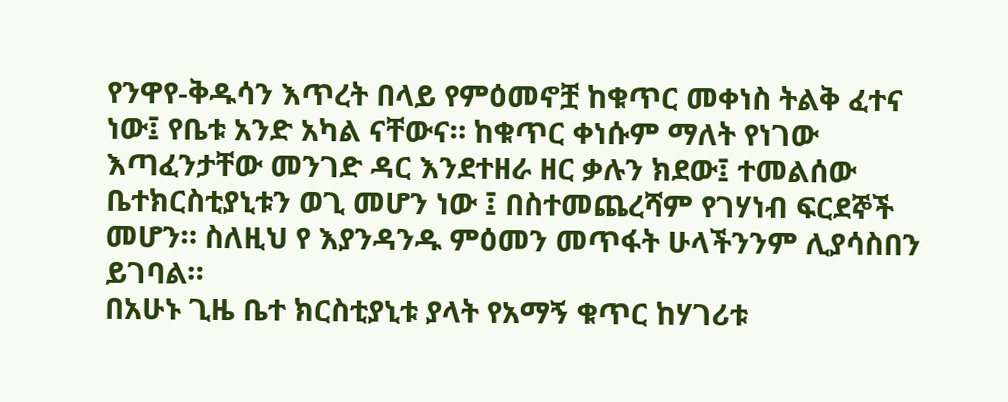የንዋየ-ቅዱሳን እጥረት በላይ የምዕመኖቿ ከቁጥር መቀነስ ትልቅ ፈተና ነው፤ የቤቱ አንድ አካል ናቸውና። ከቁጥር ቀነሱም ማለት የነገው እጣፈንታቸው መንገድ ዳር እንደተዘራ ዘር ቃሉን ክደው፤ ተመልሰው ቤተክርስቲያኒቱን ወጊ መሆን ነው ፤ በስተመጨረሻም የገሃነብ ፍርደኞች መሆን። ስለዚህ የ እያንዳንዱ ምዕመን መጥፋት ሁላችንንም ሊያሳስበን ይገባል።
በአሁኑ ጊዜ ቤተ ክርስቲያኒቱ ያላት የአማኝ ቁጥር ከሃገሪቱ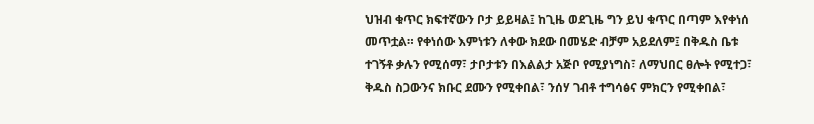ህዝብ ቁጥር ክፍተኛውን ቦታ ይይዛል፤ ከጊዜ ወደጊዜ ግን ይህ ቁጥር በጣም እየቀነሰ መጥቷል። የቀነሰው እምነቱን ለቀው ክደው በመሄድ ብቻም አይደለም፤ በቅዱስ ቤቱ ተገኝቶ ቃሉን የሚሰማ፣ ታቦታቱን በእልልታ አጅቦ የሚያነግስ፣ ለማህበር ፀሎት የሚተጋ፣ ቅዱስ ስጋውንና ክቡር ደሙን የሚቀበል፣ ንሰሃ ገብቶ ተግሳፅና ምክርን የሚቀበል፣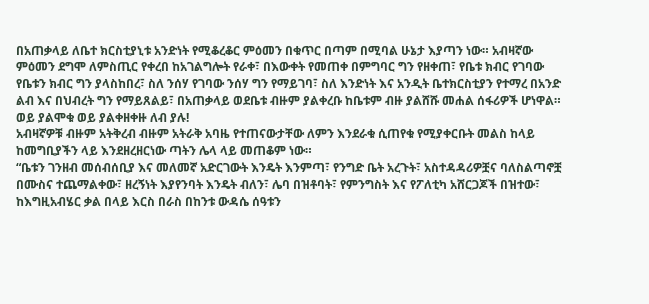በአጠቃላይ ለቤተ ክርስቲያኒቱ አንድነት የሚቆረቆር ምዕመን በቁጥር በጣም በሚባል ሁኔታ እያጣን ነው። አብዛኛው ምዕመን ደግሞ ለምስጢር የቀረበ ከአገልግሎት የራቀ፣ በእውቀት የመጠቀ በምግባር ግን የዘቀጠ፣ የቤቱ ክብር የገባው የቤቱን ክብር ግን ያላስከበረ፣ ስለ ንሰሃ የገባው ንሰሃ ግን የማይገባ፣ ስለ እንድነት እና አንዲት ቤተክርስቲያን የተማረ በአንድ ልብ እና በህብረት ግን የማይጸልይ፣ በአጠቃላይ ወደቤቱ ብዙም ያልቀረቡ ከቤቱም ብዙ ያልሸሹ መሐል ሰፋሪዎች ሆነዋል። ወይ ያልሞቁ ወይ ያልቀዘቀዙ ለብ ያሉ!
አብዛኛዎቹ ብዙም አትቅረብ ብዙም አትራቅ አባዜ የተጠናውታቸው ለምን እንደራቁ ሲጠየቁ የሚያቀርቡት መልስ ከላይ ከመግቢያችን ላይ እንደዘረዘርነው ጣትን ሌላ ላይ መጠቆም ነው።
“ቤቱን ገንዘብ መሰብሰቢያ እና መለመኛ አድርገውት እንዴት እንምጣ፣ የንግድ ቤት አረጉት፣ አስተዳዳሪዎቿና ባለስልጣኖቿ በሙስና ተጨማልቀው፣ ዘረኝነት እያየንባት እንዴት ብለን፣ ሌባ በዝቶባት፣ የምንግስት እና የፖለቲካ አሸርጋጆች በዝተው፣ ከእግዚአብሄር ቃል በላይ እርስ በራስ በከንቱ ውዳሴ ሰዓቱን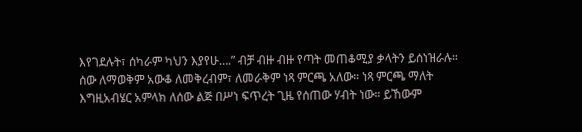እየገደሉት፣ ሰካራም ካህን እያየሁ….” ብቻ ብዙ ብዙ የጣት መጠቆሚያ ቃላትን ይሰነዝራሉ።
ሰው ለማወቅም አውቆ ለመቅረብም፣ ለመራቅም ነጻ ምርጫ አለው። ነጻ ምርጫ ማለት እግዚአብሄር አምላክ ለሰው ልጅ በሥነ ፍጥረት ጊዜ የሰጠው ሃብት ነው። ይኸውም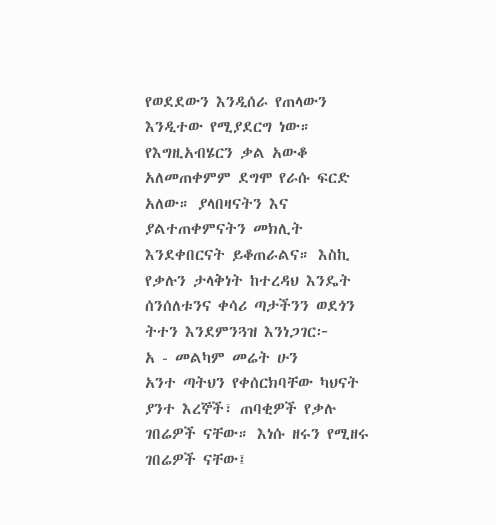የወደደውን እንዲሰራ የጠላውን እንዲተው የሚያደርግ ነው። የእግዚአብሄርን ቃል አውቆ አለመጠቀምም ደግሞ የራሱ ፍርድ አለው። ያላበዛናትን እና ያልተጠቀምናትን መክሊት እንደቀበርናት ይቆጠራልና። እስኪ የቃሉን ታላቅነት ከተረዳህ እንዴት ሰንሰለቱንና ቀሳሪ ጣታችንን ወደጎን ትተን እንደምንጓዝ እንነጋገር፦
አ - መልካም መሬት ሁን
አንተ ጣትህን የቀሰርክባቸው ካህናት ያንተ እረኞች፣ ጠባቂዎች የቃሉ ገበሬዎች ናቸው። እነሱ ዘሩን የሚዘሩ ገበሬዎች ናቸው፤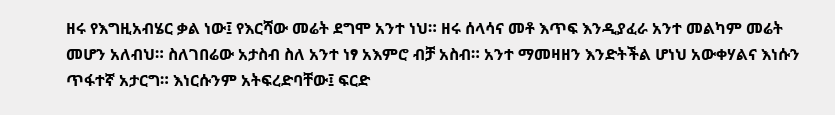ዘሩ የእግዚአብሄር ቃል ነው፤ የእርሻው መሬት ደግሞ አንተ ነህ። ዘሩ ሰላሳና መቶ እጥፍ እንዲያፈራ አንተ መልካም መሬት መሆን አለብህ። ስለገበሬው አታስብ ስለ አንተ ነፃ አእምሮ ብቻ አስብ። አንተ ማመዛዘን እንድትችል ሆነህ አውቀሃልና እነሱን ጥፋተኛ አታርግ። እነርሱንም አትፍረድባቸው፤ ፍርድ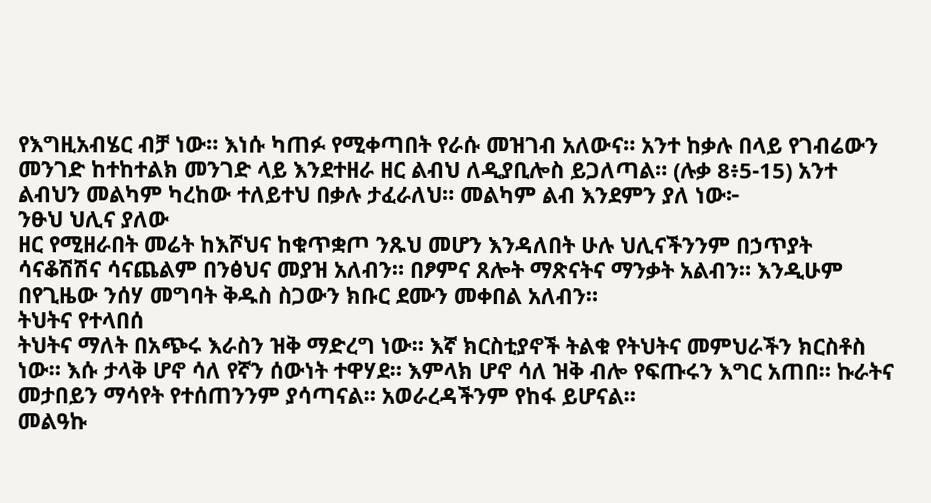የእግዚአብሄር ብቻ ነው። እነሱ ካጠፉ የሚቀጣበት የራሱ መዝገብ አለውና። አንተ ከቃሉ በላይ የገብሬውን መንገድ ከተከተልክ መንገድ ላይ እንደተዘራ ዘር ልብህ ለዲያቢሎስ ይጋለጣል። (ሉቃ 8፥5-15) አንተ ልብህን መልካም ካረከው ተለይተህ በቃሉ ታፈራለህ። መልካም ልብ እንደምን ያለ ነው፦
ንፁህ ህሊና ያለው
ዘር የሚዘራበት መሬት ከእሾህና ከቁጥቋጦ ንጹህ መሆን እንዳለበት ሁሉ ህሊናችንንም በኃጥያት ሳናቆሽሽና ሳናጨልም በንፅህና መያዝ አለብን። በፆምና ጸሎት ማጽናትና ማንቃት አልብን። እንዲሁም በየጊዜው ንሰሃ መግባት ቅዱስ ስጋውን ክቡር ደሙን መቀበል አለብን።
ትህትና የተላበሰ
ትህትና ማለት በአጭሩ እራስን ዝቅ ማድረግ ነው። እኛ ክርስቲያኖች ትልቁ የትህትና መምህራችን ክርስቶስ ነው። እሱ ታላቅ ሆኖ ሳለ የኛን ሰውነት ተዋሃደ። እምላክ ሆኖ ሳለ ዝቅ ብሎ የፍጡሩን እግር አጠበ። ኩራትና መታበይን ማሳየት የተሰጠንንም ያሳጣናል። አወራረዳችንም የከፋ ይሆናል።
መልዓኩ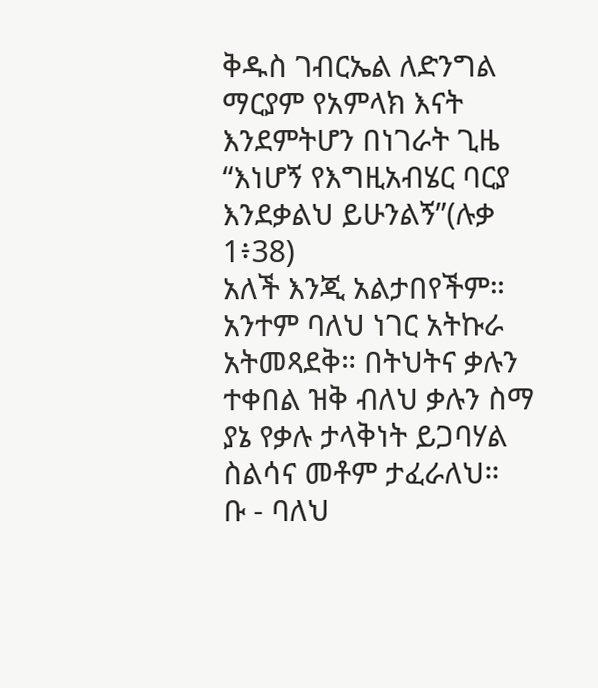ቅዱስ ገብርኤል ለድንግል ማርያም የአምላክ እናት እንደምትሆን በነገራት ጊዜ
“እነሆኝ የእግዚአብሄር ባርያ እንደቃልህ ይሁንልኝ”(ሉቃ 1፥38)
አለች እንጂ አልታበየችም። አንተም ባለህ ነገር አትኩራ አትመጻደቅ። በትህትና ቃሉን ተቀበል ዝቅ ብለህ ቃሉን ስማ ያኔ የቃሉ ታላቅነት ይጋባሃል ስልሳና መቶም ታፈራለህ።
ቡ - ባለህ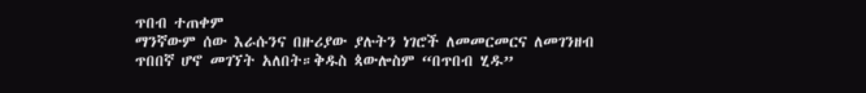ጥበብ ተጠቀም
ማንኛውም ሰው እራሱንና በዙሪያው ያሉትን ነገሮች ለመመርመርና ለመገንዘብ ጥበበኛ ሆኖ መገኘት አለበት።ቅዱስ ጳውሎስም “በጥበብ ሂዱ”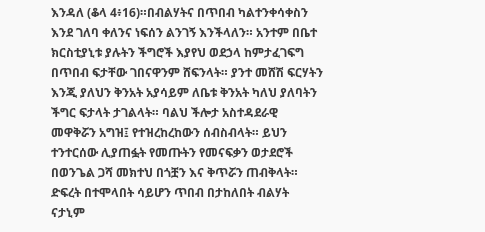እንዳለ (ቆላ 4፥16)።በብልሃትና በጥበብ ካልተንቀሳቀስን እንደ ገለባ ቀለንና ነፍሰን ልንገኝ እንችላለን። አንተም በቤተ ክርስቲያኒቱ ያሉትን ችግሮች እያየህ ወደኃላ ከምታፈገፍግ በጥበብ ፍታቸው ገበናዋንም ሸፍንላት። ያንተ መሸሽ ፍርሃትን እንጂ ያለህን ቅንአት አያሳይም ለቤቱ ቅንአት ካለህ ያለባትን ችግር ፍታላት ታገልላት። ባልህ ችሎታ አስተዳደራዊ መዋቅሯን አግዝ፤ የተዝረከረከውን ሰብስብላት። ይህን ተንተርሰው ሊያጠፏት የመጡትን የመናፍቃን ወታደሮች በወንጌል ጋሻ መክተህ በጎቿን እና ቅጥሯን ጠብቅላት። ድፍረት በተሞላበት ሳይሆን ጥበብ በታከለበት ብልሃት ናታኒም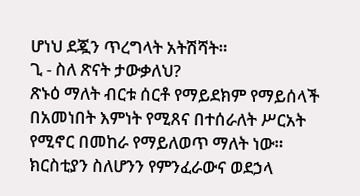ሆነህ ደጇን ጥረግላት አትሽሻት።
ጊ - ስለ ጽናት ታውቃለህ?
ጽኑዕ ማለት ብርቱ ሰርቶ የማይደክም የማይሰላች በአመነበት እምነት የሚጸና በተሰራለት ሥርአት የሚኖር በመከራ የማይለወጥ ማለት ነው። ክርስቲያን ስለሆንን የምንፈራውና ወደኃላ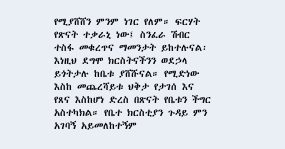የሚያሸሸን ምንም ነገር የለም። ፍርሃት የጽናት ተቃራኒ ነው፤ ስንፈራ ሽብር ተስፋ መቁረጥና ማመንታት ይከተሉናል፡ እነዚህ ደግሞ ክርስትናችንን ወደኃላ ይጎትታሉ ከቤቱ ያሸሹናል። የሚድነው እስከ መጨረሻይቱ ህቅታ የታገሰ እና የጸና እስከሆነ ድረስ በጽናት የቤቱን ችግር አስተካክል። የቤተ ክርስቲያን ጉዳይ ምን አገባኝ አይመለከተኝም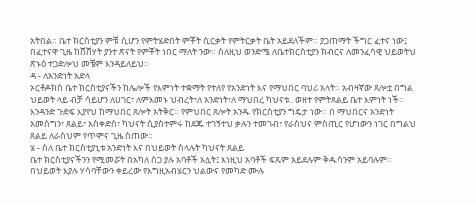አትበል። ቤተ ክርስቲያን ምቹ ሲሆን የምትሄድበት ምቾት ሲርቃት የምትርቃት ቤት አይደለችም። ያጋጠማት ችግር ፈተና ነው፤ በፈተናዋ ጊዜ ከሸሸሃት ያንተ ጽናት የምቾት ነበር ማለት ንው። ስለዚህ ወንድሜ ለቤተክርስቲያን ክብርና ለመንፈሳዊ ህይወትህ ጽኑዕ ተጋድሎህ መቼም እንዳይለይህ።
ዳ - ለአንድነት አድላ
ኦርቶዶክስ ቤተ ክርስቲያናችን ከሌሎች የእምነት ተቋማት የተለየ የአንድነት እና የማህበር ባህሪ አላት። አብዛኛው ጸሎቷ በግል ህይወት ላይ ብቻ ሳይሆን ለሀገር፣ ለምእመኑ ህብረት፣ለ አንድነት፣ለ ማህበረ ካህናቱ.. ወዘተ የምትጸልይ ቤተ እምነት ነች። እንዳንድ ጉድፍ እያየህ ከማህበር ጸሎት አትቅር። የምህበር ጸሎት አንዱ የክርስቲያን ግዴታ ነው። በ ማህበርና አንድነት አመስግን፣ ጸልይ፣ አስቀድስ፣ ካህናት ሲያስተምሩ ከደጁ ተገኝተህ ቃሉን ተመገብ፣ የራስህና ምስጢር የሆነውን ነገር በግልህ ጸልይ ለራስህም የጥሞና ጊዜ ስጠው።
ሄ - ስለ ቤተ ክርስቲያኒቱ አንድነት እና በህይወት ስላሉት ካህናት ጸልይ
ቤተ ክርስቲያናችንን የሚመሯት በአካለ ስጋ ያሉ አባቶች አሏት፤ እነዚህ አባቶች ፍጹም አይደሉም ቅዱሳንም አይባሉም። በህይወት እያሉ ሃሳባቸውን ቀይረው የእግዚአብሄርን ህልውና የመካድ ሙሉ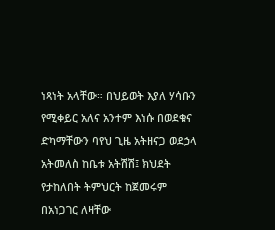ነጻነት አላቸው። በህይወት እያለ ሃሳቡን የሚቀይር አለና አንተም እነሱ በወደቁና ድካማቸውን ባየህ ጊዜ አትዘናጋ ወደኃላ አትመለስ ከቤቱ አትሽሽ፤ ክህደት የታከለበት ትምህርት ከጀመሩም በአነጋገር ለዛቸው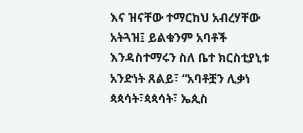እና ዝናቸው ተማርከህ አብረሃቸው አትጓዝ፤ ይልቁንም አባቶች እንዳስተማሩን ስለ ቤተ ክርስቲያኒቱ አንድነት ጸልይ፣ “አባቶቿን ሊቃነ ጳጳሳት፣ጳጳሳት፣ ኤጲስ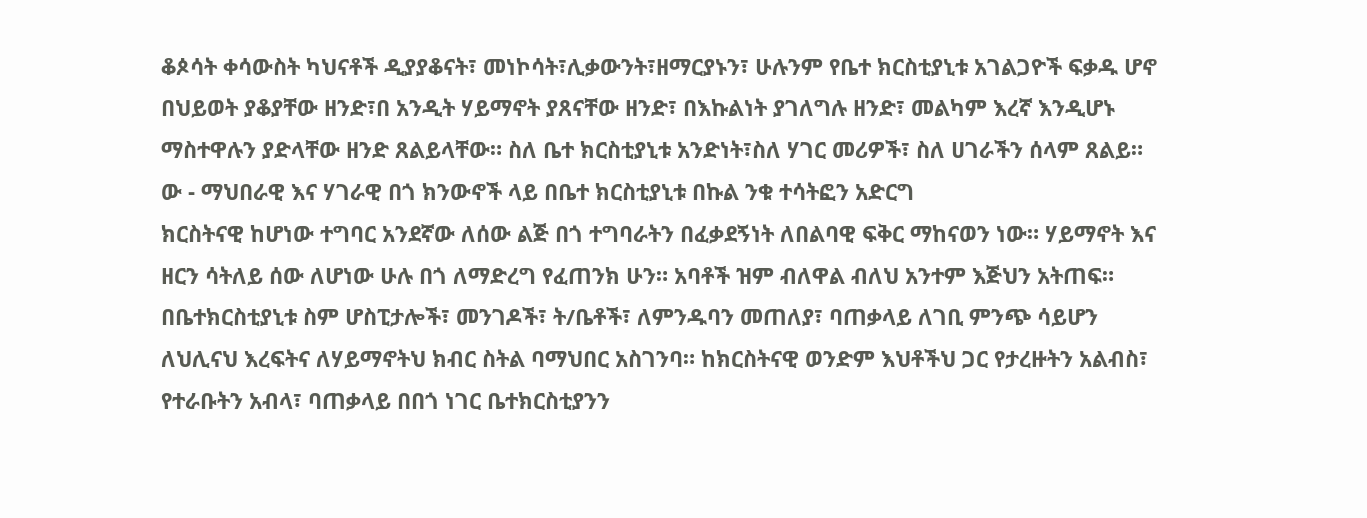ቆጶሳት ቀሳውስት ካህናቶች ዲያያቆናት፣ መነኮሳት፣ሊቃውንት፣ዘማርያኑን፣ ሁሉንም የቤተ ክርስቲያኒቱ አገልጋዮች ፍቃዱ ሆኖ በህይወት ያቆያቸው ዘንድ፣በ አንዲት ሃይማኖት ያጸናቸው ዘንድ፣ በእኩልነት ያገለግሉ ዘንድ፣ መልካም እረኛ እንዲሆኑ ማስተዋሉን ያድላቸው ዘንድ ጸልይላቸው። ስለ ቤተ ክርስቲያኒቱ አንድነት፣ስለ ሃገር መሪዎች፣ ስለ ሀገራችን ሰላም ጸልይ።
ው - ማህበራዊ እና ሃገራዊ በጎ ክንውኖች ላይ በቤተ ክርስቲያኒቱ በኩል ንቁ ተሳትፎን አድርግ
ክርስትናዊ ከሆነው ተግባር አንደኛው ለሰው ልጅ በጎ ተግባራትን በፈቃደኝነት ለበልባዊ ፍቅር ማከናወን ነው። ሃይማኖት እና ዘርን ሳትለይ ሰው ለሆነው ሁሉ በጎ ለማድረግ የፈጠንክ ሁን። አባቶች ዝም ብለዋል ብለህ አንተም እጅህን አትጠፍ። በቤተክርስቲያኒቱ ስም ሆስፒታሎች፣ መንገዶች፣ ት/ቤቶች፣ ለምንዱባን መጠለያ፣ ባጠቃላይ ለገቢ ምንጭ ሳይሆን ለህሊናህ እረፍትና ለሃይማኖትህ ክብር ስትል ባማህበር አስገንባ። ከክርስትናዊ ወንድም እህቶችህ ጋር የታረዙትን አልብስ፣ የተራቡትን አብላ፣ ባጠቃላይ በበጎ ነገር ቤተክርስቲያንን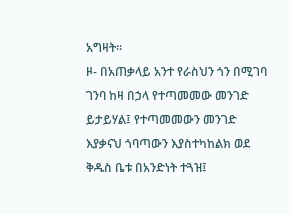አግዛት።
ዞ- በአጠቃላይ አንተ የራስህን ጎን በሚገባ ገንባ ከዛ በኃላ የተጣመመው መንገድ ይታይሃል፤ የተጣመመውን መንገድ እያቃናህ ጎባጣውን እያስተካከልክ ወደ ቅዱስ ቤቱ በአንድነት ተጓዝ፤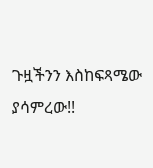ጉዟችንን እስከፍጻሜው ያሳምረው!!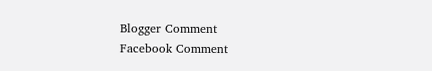Blogger Comment
Facebook Comment